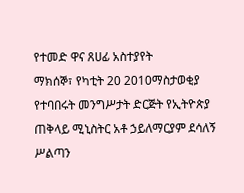የተመድ ዋና ጸሀፊ አስተያየት
ማክሰኞ፣ የካቲት 20 2010ማስታወቂያ
የተባበሩት መንግሥታት ድርጅት የኢትዮጵያ ጠቅላይ ሚኒስትር አቶ ኃይለማርያም ደሳለኝ ሥልጣን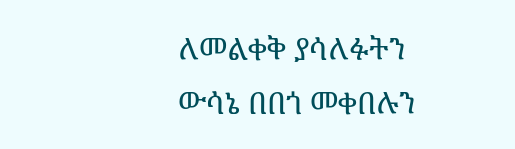ለመልቀቅ ያሳለፉትን ውሳኔ በበጎ መቀበሉን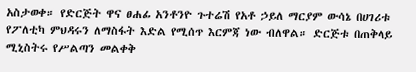አስታወቀ። የድርጅት ዋና ፀሐፊ አንቶንዮ ጉተሬሽ የአቶ ኃይለ ማርያም ውሳኔ በሀገሪቱ የፖለቲካ ምህዳሩን ለማስፋት እድል የሚሰጥ እርምጃ ነው ብለዋል። ድርጅቱ በጠቅላይ ሚኒስትሩ የሥልጣን መልቀቅ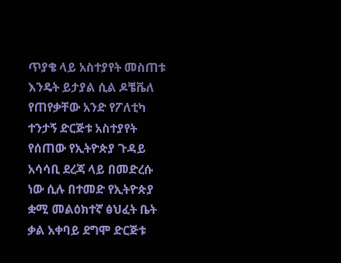ጥያቄ ላይ አስተያየት መስጠቱ እንዴት ይታያል ሲል ዶቼቬለ የጠየቃቸው አንድ የፖለቲካ ተንታኝ ድርጅቱ አስተያየት የሰጠው የኢትዮጵያ ጉዳይ አሳሳቢ ደረጃ ላይ በመድረሱ ነው ሲሉ በተመድ የኢትዮጵያ ቋሚ መልዕክተኛ ፅህፈት ቤት ቃል አቀባይ ደግሞ ድርጅቱ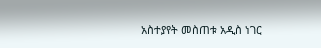አስተያየት መስጠቱ አዲስ ነገር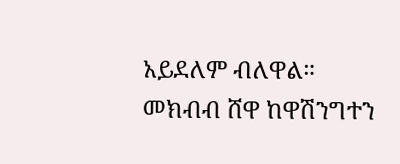አይደለም ብለዋል። መክብብ ሸዋ ከዋሽንግተን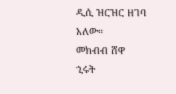ዲሲ ዝርዝር ዘገባ አለው።
መክብብ ሸዋ
ኂሩት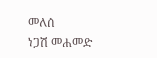መለሰ
ነጋሽ መሐመድ